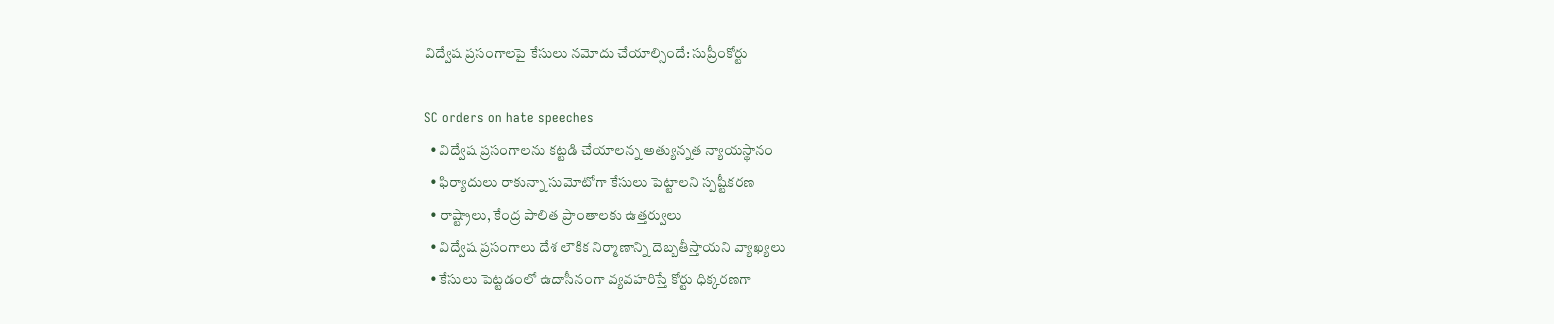విద్వేష ప్రసంగాలపై కేసులు నమోదు చేయాల్సిందే: సుప్రీంకోర్టు

SC orders on hate speeches
  • విద్వేష ప్రసంగాలను కట్టడి చేయాలన్న అత్యున్నత న్యాయస్థానం
  • ఫిర్యాదులు రాకున్నా సుమోటోగా కేసులు పెట్టాలని స్పష్టీకరణ
  • రాష్ట్రాలు, కేంద్ర పాలిత ప్రాంతాలకు ఉత్తర్వులు
  • విద్వేష ప్రసంగాలు దేశ లౌకిక నిర్మాణాన్ని దెబ్బతీస్తాయని వ్యాఖ్యలు
  • కేసులు పెట్టడంలో ఉదాసీనంగా వ్యవహరిస్తే కోర్టు ధిక్కరణగా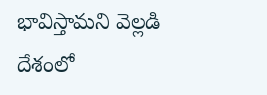భావిస్తామని వెల్లడి
దేశంలో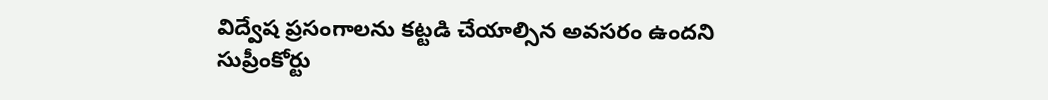విద్వేష ప్రసంగాలను కట్టడి చేయాల్సిన అవసరం ఉందని సుప్రీంకోర్టు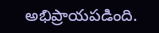అభిప్రాయపడింది.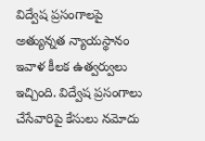విద్వేష ప్రసంగాలపై అత్యున్నత న్యాయస్థానం ఇవాళ కీలక ఉత్వర్వులు ఇచ్చింది. విద్వేష ప్రసంగాలు చేసేవారిపై కేసులు నమోదు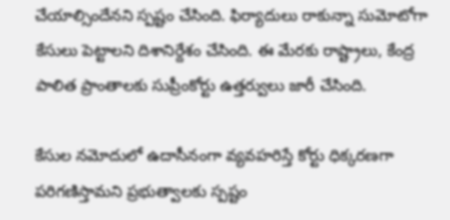చేయాల్సిందేనని స్పష్టం చేసింది. ఫిర్యాదులు రాకున్నా సుమోటోగా కేసులు పెట్టాలని దిశానిర్దేశం చేసింది. ఈ మేరకు రాష్ట్రాలు, కేంద్ర పాలిత ప్రాంతాలకు సుప్రీంకోర్టు ఉత్తర్వులు జారీ చేసింది.

కేసుల నమోదులో ఉదాసీనంగా వ్యవహరిస్తే కోర్టు ధిక్కరణగా పరిగణిస్తామని ప్రభుత్వాలకు స్పష్టం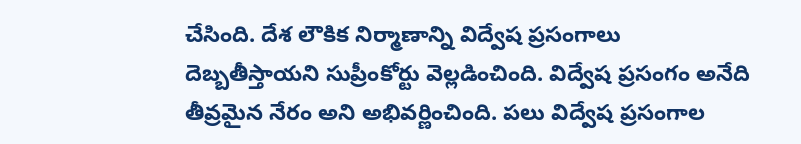చేసింది. దేశ లౌకిక నిర్మాణాన్ని విద్వేష ప్రసంగాలు దెబ్బతీస్తాయని సుప్రీంకోర్టు వెల్లడించింది. విద్వేష ప్రసంగం అనేది తీవ్రమైన నేరం అని అభివర్ణించింది. పలు విద్వేష ప్రసంగాల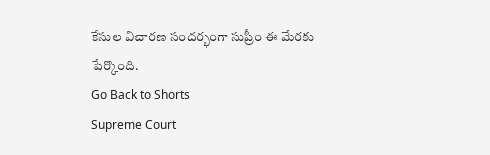కేసుల విచారణ సందర్భంగా సుప్రీం ఈ మేరకు పేర్కొంది.
Go Back to Shorts
Supreme Court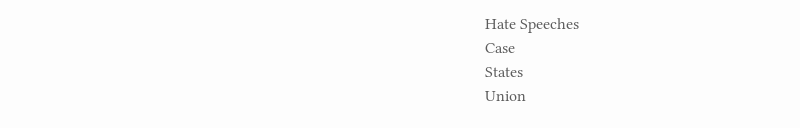Hate Speeches
Case
States
Union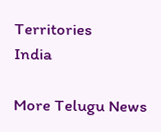Territories
India

More Telugu News